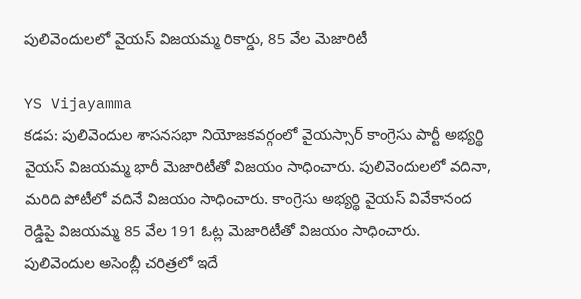పులివెందులలో వైయస్ విజయమ్మ రికార్డు, 85 వేల మెజారిటీ

YS Vijayamma
కడప: పులివెందుల శాసనసభా నియోజకవర్గంలో వైయస్సార్ కాంగ్రెసు పార్టీ అభ్యర్థి వైయస్ విజయమ్మ భారీ మెజారిటీతో విజయం సాధించారు. పులివెందులలో వదినా, మరిది పోటీలో వదినే విజయం సాధించారు. కాంగ్రెసు అభ్యర్థి వైయస్ వివేకానంద రెడ్డిపై విజయమ్మ 85 వేల 191 ఓట్ల మెజారిటీతో విజయం సాధించారు. పులివెందుల అసెంబ్లీ చరిత్రలో ఇదే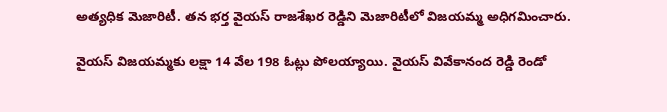అత్యధిక మెజారిటీ. తన భర్త వైయస్ రాజశేఖర రెడ్డిని మెజారిటీలో విజయమ్మ అధిగమించారు.

వైయస్ విజయమ్మకు లక్షా 14 వేల 198 ఓట్లు పోలయ్యాయి. వైయస్ వివేకానంద రెడ్డి రెండో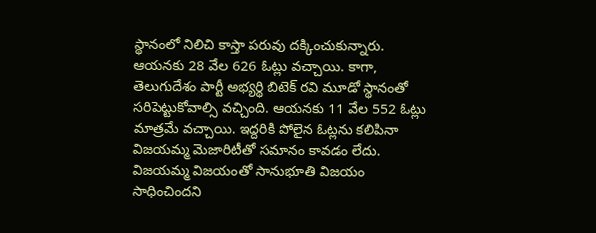స్థానంలో నిలిచి కాస్తా పరువు దక్కించుకున్నారు. ఆయనకు 28 వేల 626 ఓట్లు వచ్చాయి. కాగా, తెలుగుదేశం పార్టీ అభ్యర్థి బిటెక్ రవి మూడో స్థానంతో సరిపెట్టుకోవాల్సి వచ్చింది. ఆయనకు 11 వేల 552 ఓట్లు మాత్రమే వచ్చాయి. ఇద్దరికి పోలైన ఓట్లను కలిపినా విజయమ్మ మెజారిటీతో సమానం కావడం లేదు. విజయమ్మ విజయంతో సానుభూతి విజయం సాధించిందని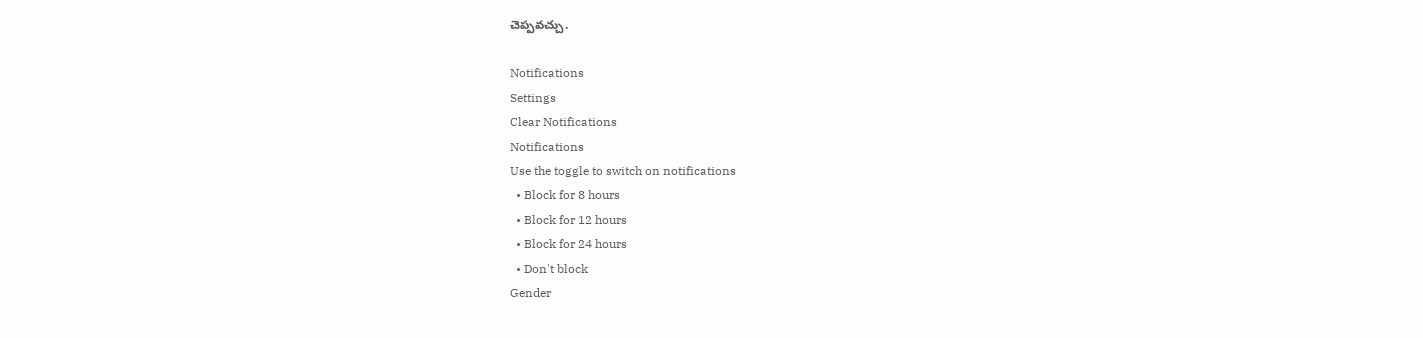చెప్పవచ్చు.

Notifications
Settings
Clear Notifications
Notifications
Use the toggle to switch on notifications
  • Block for 8 hours
  • Block for 12 hours
  • Block for 24 hours
  • Don't block
Gender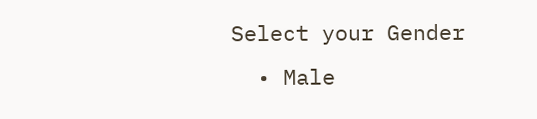Select your Gender
  • Male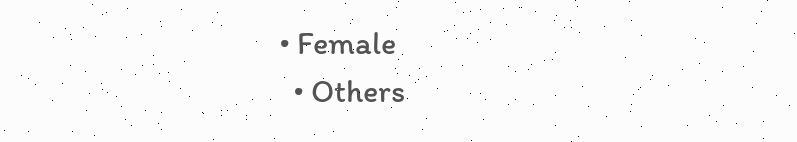• Female
  • Others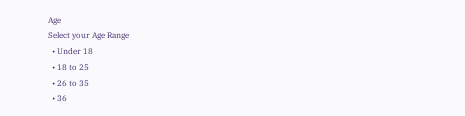Age
Select your Age Range
  • Under 18
  • 18 to 25
  • 26 to 35
  • 36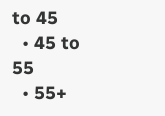to 45
  • 45 to 55
  • 55+